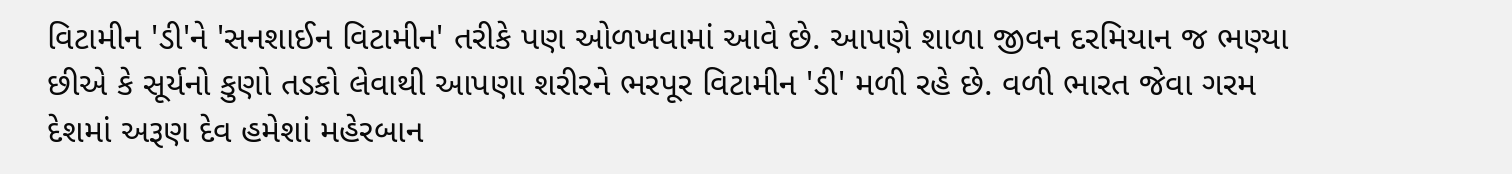વિટામીન 'ડી'ને 'સનશાઈન વિટામીન' તરીકે પણ ઓળખવામાં આવે છે. આપણે શાળા જીવન દરમિયાન જ ભણ્યા છીએ કે સૂર્યનો કુણો તડકો લેવાથી આપણા શરીરને ભરપૂર વિટામીન 'ડી' મળી રહે છે. વળી ભારત જેવા ગરમ દેશમાં અરૂણ દેવ હમેશાં મહેરબાન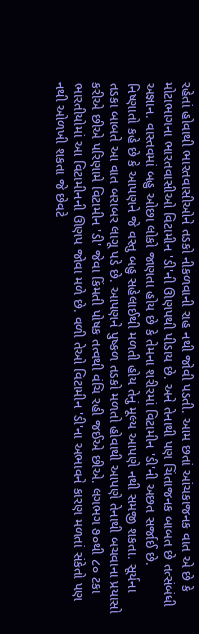રહેતાં હોવાથી ભારતવાસીઓને તડકો નીકળવાની રાહ નથી જોવી પડતી. આમ છતાં આંચકાજનક વાત એ છે કે મોટાભાગના ભારતવાસીઓ વિટામીન 'ડી'ની ઊણપથી પીડાય છે. અને તેનાથી પણ ચિંતાજનક બાબત છે તત્સંબંધી અજ્ઞાન. વાસ્તવમાં બહુ ઓછા લોકો જાણતા હોય છે કે તેમના શરીરમાં વિટામીન 'ડી'ની અછત સર્જાઈ છે.
નિષ્ણાતો કહે છે કે આપણને જે વસ્તુ બહુ સહેલાઈથી મળતી હોય તેનું મૂલ્ય આપણે નથી સમજી શકતા. સૂર્યના તડકા બાબતે આ વાત બરાબર લાગૂ પડે છે. આપણને પુષ્કળ તડકો મળતો હોવાથી આપણે તેનાથી બચવાના પ્રયાસો કરીએ છીએ પરિણામે વિટામીન 'ડી' જેવા કિંમતી પોષક તત્વથી વંચિ રહી જઈએ છીએ. લગભગ ૭૦થી ૮૦ ટકા ભારતીયોમાં આ વિટામીનની ઊણપ જોવા મળે છે. વળી તેઓ વિટામીન 'ડી'ના અભાવને કારણ મળતાં સંકેતો પણ નથી ઓળખી શકતા જે છેવટે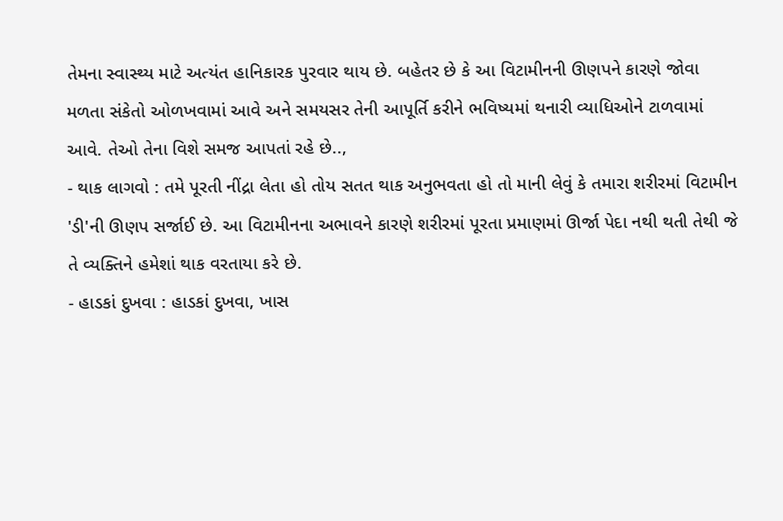તેમના સ્વાસ્થ્ય માટે અત્યંત હાનિકારક પુરવાર થાય છે. બહેતર છે કે આ વિટામીનની ઊણપને કારણે જોવા મળતા સંકેતો ઓળખવામાં આવે અને સમયસર તેની આપૂર્તિ કરીને ભવિષ્યમાં થનારી વ્યાધિઓને ટાળવામાં આવે. તેઓ તેના વિશે સમજ આપતાં રહે છે..,
- થાક લાગવો : તમે પૂરતી નીંદ્રા લેતા હો તોય સતત થાક અનુભવતા હો તો માની લેવું કે તમારા શરીરમાં વિટામીન 'ડી'ની ઊણપ સર્જાઈ છે. આ વિટામીનના અભાવને કારણે શરીરમાં પૂરતા પ્રમાણમાં ઊર્જા પેદા નથી થતી તેથી જે તે વ્યક્તિને હમેશાં થાક વરતાયા કરે છે.
- હાડકાં દુખવા : હાડકાં દુખવા, ખાસ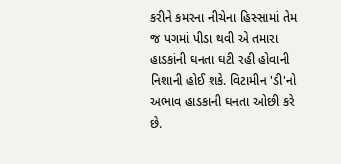કરીને કમરના નીચેના હિસ્સામાં તેમ જ પગમાં પીડા થવી એ તમારા હાડકાંની ઘનતા ઘટી રહી હોવાની નિશાની હોઈ શકે. વિટામીન 'ડી'નો અભાવ હાડકાની ઘનતા ઓછી કરે છે.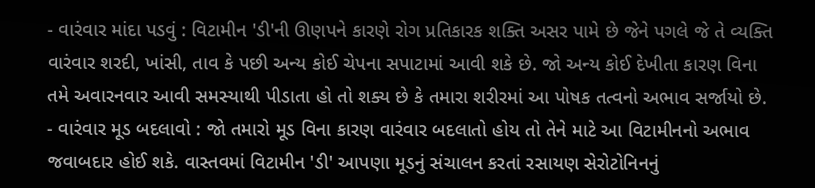- વારંવાર માંદા પડવું : વિટામીન 'ડી'ની ઊણપને કારણે રોગ પ્રતિકારક શક્તિ અસર પામે છે જેને પગલે જે તે વ્યક્તિ વારંવાર શરદી, ખાંસી, તાવ કે પછી અન્ય કોઈ ચેપના સપાટામાં આવી શકે છે. જો અન્ય કોઈ દેખીતા કારણ વિના તમે અવારનવાર આવી સમસ્યાથી પીડાતા હો તો શક્ય છે કે તમારા શરીરમાં આ પોષક તત્વનો અભાવ સર્જાયો છે.
- વારંવાર મૂડ બદલાવો : જો તમારો મૂડ વિના કારણ વારંવાર બદલાતો હોય તો તેને માટે આ વિટામીનનો અભાવ જવાબદાર હોઈ શકે. વાસ્તવમાં વિટામીન 'ડી' આપણા મૂડનું સંચાલન કરતાં રસાયણ સેરોટોનિનનું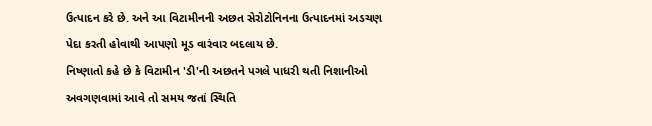ઉત્પાદન કરે છે. અને આ વિટામીનની અછત સેરોટોનિનના ઉત્પાદનમાં અડચણ પેદા કરતી હોવાથી આપણો મૂડ વારંવાર બદલાય છે.
નિષ્ણાતો કહે છે કે વિટામીન 'ડી'ની અછતને પગલે પાધરી થતી નિશાનીઓ અવગણવામાં આવે તો સમય જતાં સ્થિતિ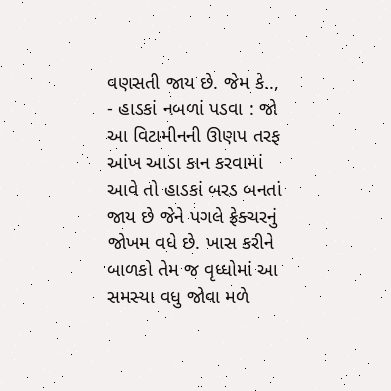વણસતી જાય છે. જેમ કે..,
- હાડકાં નબળાં પડવા : જો આ વિટામીનની ઊણપ તરફ આંખ આડા કાન કરવામાં આવે તો હાડકાં બરડ બનતાં જાય છે જેને પગલે ફ્રેક્ચરનું જોખમ વધે છે. ખાસ કરીને બાળકો તેમ જ વૃધ્ધોમાં આ સમસ્યા વધુ જોવા મળે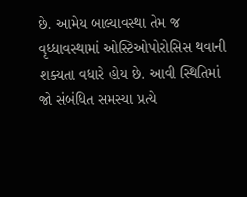છે. આમેય બાલ્યાવસ્થા તેમ જ વૃધ્ધાવસ્થામાં ઓસ્ટિઓપોરોસિસ થવાની શક્યતા વધારે હોય છે. આવી સ્થિતિમાં જો સંબંધિત સમસ્યા પ્રત્યે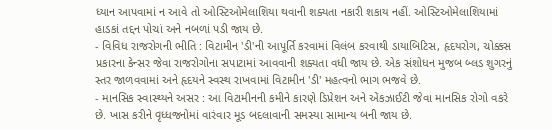ધ્યાન આપવામાં ન આવે તો ઓસ્ટિઓમેલાશિયા થવાની શક્યતા નકારી શકાય નહીં. ઓસ્ટિઓમેલાશિયામાં હાડકાં તદ્દન પોચાં અને નબળાં પડી જાય છે.
- વિવિધ રાજરોગની ભીતિ : વિટામીન 'ડી'ની આપૂર્તિ કરવામાં વિલંબ કરવાથી ડાયાબિટિસ, હૃદયરોગ, ચોક્કસ પ્રકારના કેન્સર જેવા રાજરોગોના સપાટામાં આવવાની શક્યતા વધી જાય છે. એક સંશોધન મુજબ બ્લડ શુગરનું સ્તર જાળવવામાં અને હૃદયને સ્વસ્થ રાખવામાં વિટામીન 'ડી' મહત્વનો ભાગ ભજવે છે.
- માનસિક સ્વાસ્થ્યને અસર : આ વિટામીનની કમીને કારણે ડિપ્રેશન અને એંકઝાઈટી જેવા માનસિક રોગો વકરે છે. ખાસ કરીને વૃધ્ધજનોમાં વારંવાર મૂડ બદલાવાની સમસ્યા સામાન્ય બની જાય છે.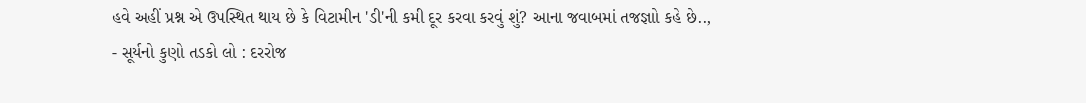હવે અહીં પ્રશ્ન એ ઉપસ્થિત થાય છે કે વિટામીન 'ડી'ની કમી દૂર કરવા કરવું શું? આના જવાબમાં તજજ્ઞાો કહે છે..,
- સૂર્યનો કુણો તડકો લો : દરરોજ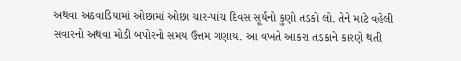અથવા અઠવાડિયામાં ઓછામાં ઓછા ચાર-પાંચ દિવસ સૂર્યનો કુણો તડકો લો. તેને માટે વહેલી સવારનો અથવા મોડી બપોરનો સમય ઉત્તમ ગણાય. આ વખતે આકરા તડકાને કારણે થતી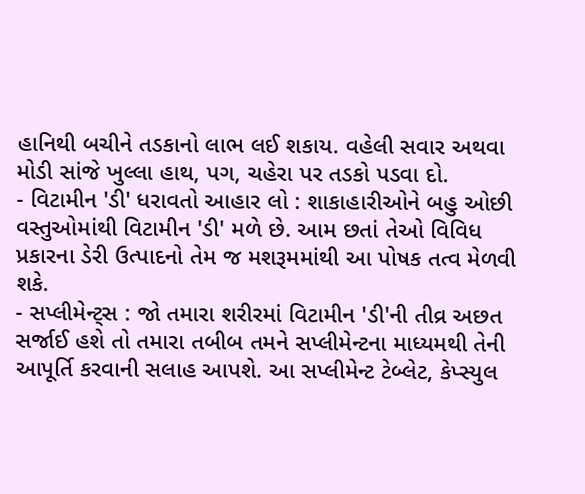હાનિથી બચીને તડકાનો લાભ લઈ શકાય. વહેલી સવાર અથવા મોડી સાંજે ખુલ્લા હાથ, પગ, ચહેરા પર તડકો પડવા દો.
- વિટામીન 'ડી' ધરાવતો આહાર લો : શાકાહારીઓને બહુ ઓછી વસ્તુઓમાંથી વિટામીન 'ડી' મળે છે. આમ છતાં તેઓ વિવિધ પ્રકારના ડેરી ઉત્પાદનો તેમ જ મશરૂમમાંથી આ પોષક તત્વ મેળવી શકે.
- સપ્લીમેન્ટ્સ : જો તમારા શરીરમાં વિટામીન 'ડી'ની તીવ્ર અછત સર્જાઈ હશે તો તમારા તબીબ તમને સપ્લીમેન્ટના માધ્યમથી તેની આપૂર્તિ કરવાની સલાહ આપશે. આ સપ્લીમેન્ટ ટેબ્લેટ, કેપ્સ્યુલ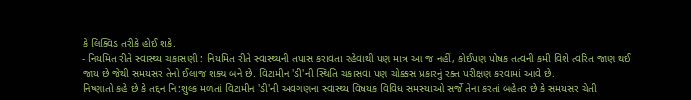કે લિક્વિડ તરીકે હોઈ શકે.
- નિયમિત રીતે સ્વાસ્થ્ય ચકાસણી : નિયમિત રીતે સ્વાસ્થ્યની તપાસ કરાવતા રહેવાથી પણ માત્ર આ જ નહીં, કોઈપણ પોષક તત્વની કમી વિશે ત્વરિત જાણ થઈ જાય છે જેથી સમયસર તેનો ઈલાજ શક્ય બને છે. વિટામીન 'ડી'ની સ્થિતિ ચકાસવા પણ ચોક્કસ પ્રકારનું રક્ત પરીક્ષણ કરવામાં આવે છે.
નિષ્ણાતો કહે છે કે તદ્દન નિ:શુલ્ક મળતાં વિટામીન 'ડી'ની અવગણના સ્વાસ્થ્ય વિષયક વિવિધ સમસ્યાઓ સર્જે તેના કરતાં બહેતર છે કે સમયસર ચેતી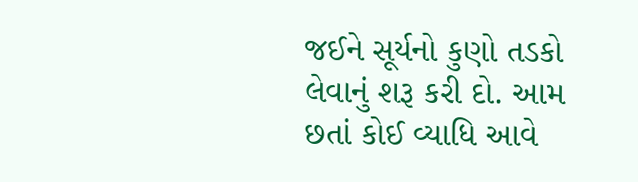જઈને સૂર્યનો કુણો તડકો લેવાનું શરૂ કરી દો. આમ છતાં કોઈ વ્યાધિ આવે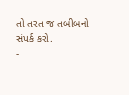તો તરત જ તબીબનો સંપર્ક કરો.
-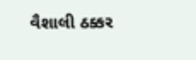વૈશાલી ઠક્કર